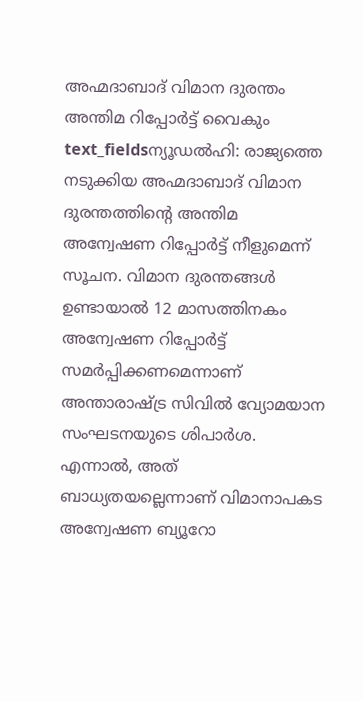അഹ്മദാബാദ് വിമാന ദുരന്തം അന്തിമ റിപ്പോർട്ട് വൈകും
text_fieldsന്യൂഡൽഹി: രാജ്യത്തെ നടുക്കിയ അഹ്മദാബാദ് വിമാന ദുരന്തത്തിന്റെ അന്തിമ അന്വേഷണ റിപ്പോർട്ട് നീളുമെന്ന് സൂചന. വിമാന ദുരന്തങ്ങൾ ഉണ്ടായാൽ 12 മാസത്തിനകം അന്വേഷണ റിപ്പോർട്ട് സമർപ്പിക്കണമെന്നാണ് അന്താരാഷ്ട്ര സിവിൽ വ്യോമയാന സംഘടനയുടെ ശിപാർശ. എന്നാൽ, അത് ബാധ്യതയല്ലെന്നാണ് വിമാനാപകട അന്വേഷണ ബ്യൂറോ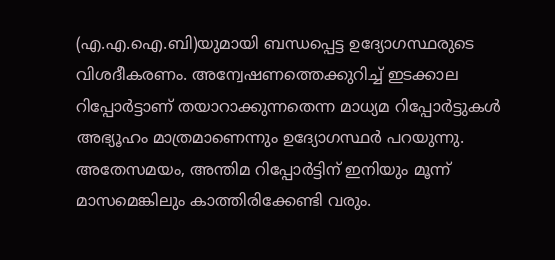(എ.എ.ഐ.ബി)യുമായി ബന്ധപ്പെട്ട ഉദ്യോഗസ്ഥരുടെ വിശദീകരണം. അന്വേഷണത്തെക്കുറിച്ച് ഇടക്കാല റിപ്പോർട്ടാണ് തയാറാക്കുന്നതെന്ന മാധ്യമ റിപ്പോർട്ടുകൾ അഭ്യൂഹം മാത്രമാണെന്നും ഉദ്യോഗസ്ഥർ പറയുന്നു. അതേസമയം, അന്തിമ റിപ്പോർട്ടിന് ഇനിയും മൂന്ന് മാസമെങ്കിലും കാത്തിരിക്കേണ്ടി വരും.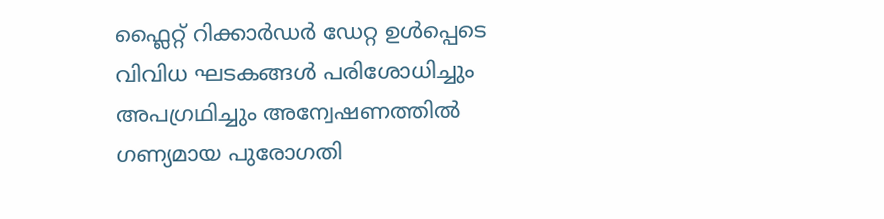ഫ്ലൈറ്റ് റിക്കാർഡർ ഡേറ്റ ഉൾപ്പെടെ വിവിധ ഘടകങ്ങൾ പരിശോധിച്ചും അപഗ്രഥിച്ചും അന്വേഷണത്തിൽ ഗണ്യമായ പുരോഗതി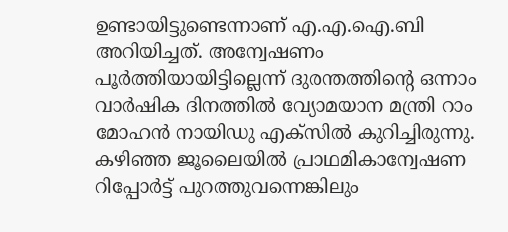ഉണ്ടായിട്ടുണ്ടെന്നാണ് എ.എ.ഐ.ബി അറിയിച്ചത്. അന്വേഷണം പൂർത്തിയായിട്ടില്ലെന്ന് ദുരന്തത്തിന്റെ ഒന്നാം വാർഷിക ദിനത്തിൽ വ്യോമയാന മന്ത്രി റാം മോഹൻ നായിഡു എക്സിൽ കുറിച്ചിരുന്നു. കഴിഞ്ഞ ജൂലൈയിൽ പ്രാഥമികാന്വേഷണ റിപ്പോർട്ട് പുറത്തുവന്നെങ്കിലും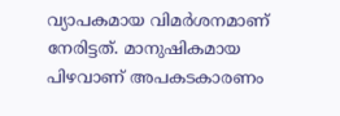വ്യാപകമായ വിമർശനമാണ് നേരിട്ടത്. മാനുഷികമായ പിഴവാണ് അപകടകാരണം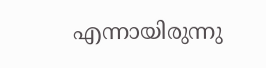എന്നായിരുന്നു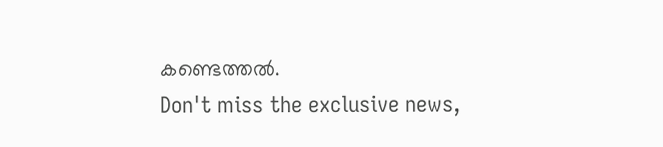കണ്ടെത്തൽ.
Don't miss the exclusive news,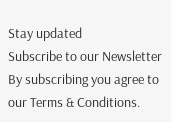Stay updated
Subscribe to our Newsletter
By subscribing you agree to our Terms & Conditions.